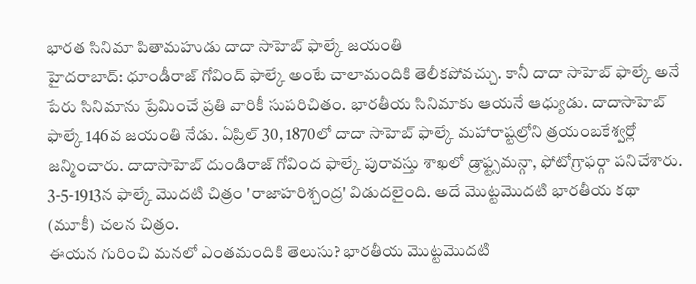భారత సినిమా పితామహుడు దాదా సాహెబ్ ఫాల్కే జయంతి
హైదరాబాద్: ధూండీరాజ్ గోవింద్ ఫాల్కే అంటే చాలామందికి తెలీకపోవచ్చు. కానీ దాదా సాహెబ్ ఫాల్కే అనే పేరు సినిమాను ప్రేమించే ప్రతి వారికీ సుపరిచితం. భారతీయ సినిమాకు ఆయనే ఆధ్యుడు. దాదాసాహెబ్ ఫాల్కే 146వ జయంతి నేడు. ఏప్రిల్ 30, 1870లో దాదా సాహెబ్ ఫాల్కే మహారాష్టల్రోని త్రయంబకేశ్వర్లో జన్మించారు. దాదాసాహెబ్ దుండిరాజ్ గోవింద ఫాల్కే పురావస్తు శాఖలో డ్రాఫ్ట్సమన్గా, ఫోటోగ్రాఫర్గా పనిచేశారు. 3-5-1913న ఫాల్కే మొదటి చిత్రం 'రాజాహరిశ్చంద్ర' విడుదలైంది. అదే మొట్టమొదటి భారతీయ కథా (మూకీ) చలన చిత్రం.
ఈయన గురించి మనలో ఎంతమందికి తెలుసు? భారతీయ మొట్టమొదటి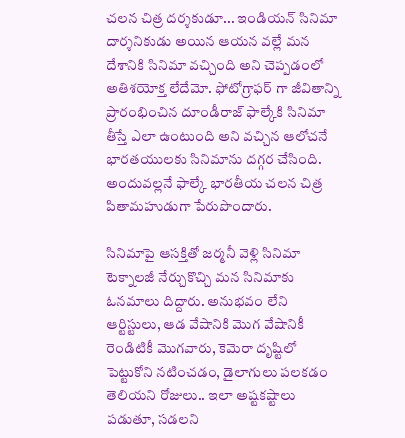చలన చిత్ర దర్శకుడూ... ఇండియన్ సినిమా దార్శనికుడు అయిన ఆయన వల్లే మన దేశానికి సినిమా వచ్చింది అని చెప్పడంలో అతిశయోక్త లేదేమో. ఫోటోగ్రాఫర్ గా జీవితాన్ని ప్రారంభించిన దూండీరాజ్ ఫాల్కేకి సినిమా తీస్తే ఎలా ఉంటుంది అని వచ్చిన ఆలోచనే భారతయులకు సినిమాను దగ్గర చేసింది. అందువల్లనే ఫాల్కే భారతీయ చలన చిత్ర పితామహుడుగా పేరుపొందారు.

సినిమాపై ఆసక్తితో జర్మనీ వెళ్లి సినిమా టెక్నాలజీ నేర్చుకొచ్చి మన సినిమాకు ఓనమాలు దిద్దారు. అనుభవం లేని ఆర్టిస్టులు, ఆడ వేషానికి మొగ వేషానికీ రెండిటికీ మొగవారు, కెమెరా దృష్టిలో పెట్టుకోని నటించడం, డైలాగులు పలకడం తెలియని రోజులు.. ఇలా అష్టకష్టాలు పడుతూ, సడలని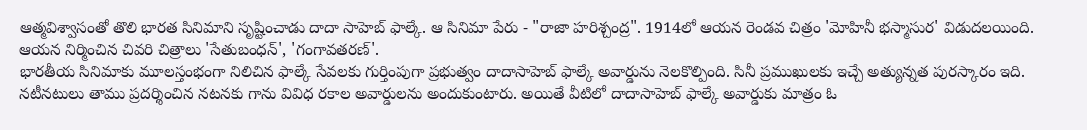ఆత్మవిశ్వాసంతో తొలి భారత సినిమాని సృష్టించాడు దాదా సాహెబ్ ఫాల్కే. ఆ సినిమా పేరు - "రాజా హరిశ్చంద్ర". 1914లో ఆయన రెండవ చిత్రం 'మోహినీ భస్మాసుర' విడుదలయింది. ఆయన నిర్మించిన చివరి చిత్రాలు 'సేతుబంధన్', 'గంగావతరణ్'.
భారతీయ సినిమాకు మూలస్తంభంగా నిలిచిన ఫాల్కే సేవలకు గుర్తింపుగా ప్రభుత్వం దాదాసాహెబ్ ఫాల్కే అవార్డును నెలకొల్పింది. సినీ ప్రముఖులకు ఇచ్చే అత్యున్నత పురస్కారం ఇది. నటీనటులు తాము ప్రదర్శించిన నటనకు గాను వివిధ రకాల అవార్డులను అందుకుంటారు. అయితే వీటిలో దాదాసాహెబ్ ఫాల్కే అవార్డుకు మాత్రం ఓ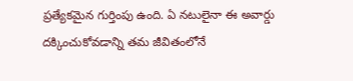ప్రత్యేకమైన గుర్తింపు ఉంది. ఏ నటులైనా ఈ అవార్డు దక్కించుకోవడాన్ని తమ జీవితంలోనే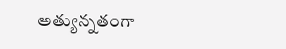అత్యున్నతంగా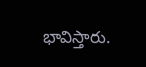భావిస్తారు.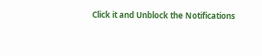Click it and Unblock the Notifications